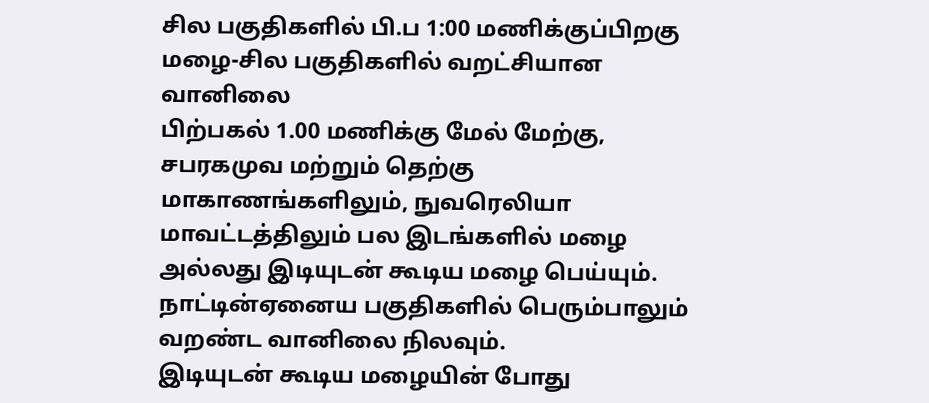சில பகுதிகளில் பி.ப 1:00 மணிக்குப்பிறகு மழை-சில பகுதிகளில் வறட்சியான வானிலை
பிற்பகல் 1.00 மணிக்கு மேல் மேற்கு, சபரகமுவ மற்றும் தெற்கு மாகாணங்களிலும், நுவரெலியா மாவட்டத்திலும் பல இடங்களில் மழை அல்லது இடியுடன் கூடிய மழை பெய்யும்.
நாட்டின்ஏனைய பகுதிகளில் பெரும்பாலும் வறண்ட வானிலை நிலவும்.
இடியுடன் கூடிய மழையின் போது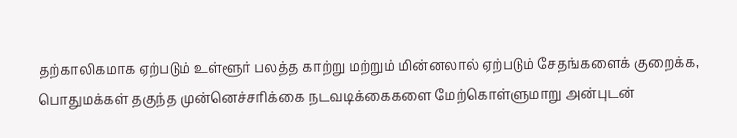தற்காலிகமாக ஏற்படும் உள்ளூர் பலத்த காற்று மற்றும் மின்னலால் ஏற்படும் சேதங்களைக் குறைக்க, பொதுமக்கள் தகுந்த முன்னெச்சரிக்கை நடவடிக்கைகளை மேற்கொள்ளுமாறு அன்புடன்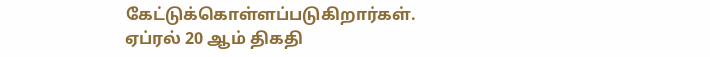கேட்டுக்கொள்ளப்படுகிறார்கள்.
ஏப்ரல் 20 ஆம் திகதி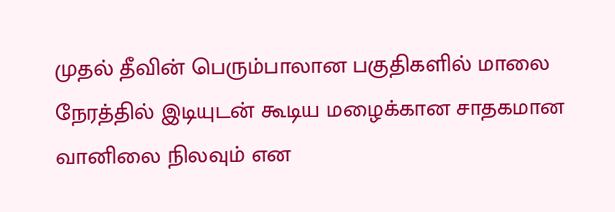முதல் தீவின் பெரும்பாலான பகுதிகளில் மாலை நேரத்தில் இடியுடன் கூடிய மழைக்கான சாதகமான வானிலை நிலவும் என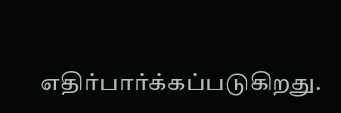எதிர்பார்க்கப்படுகிறது.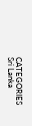CATEGORIES Sri Lanka